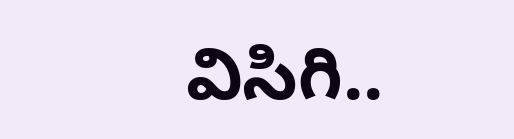విసిగి..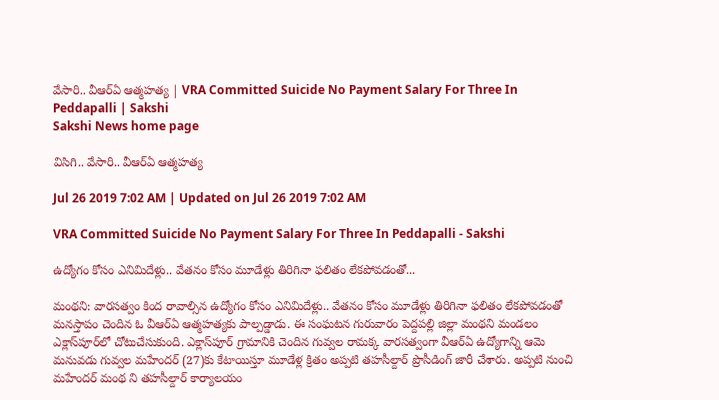వేసారి.. వీఆర్‌ఏ ఆత్మహత్య | VRA Committed Suicide No Payment Salary For Three In Peddapalli | Sakshi
Sakshi News home page

విసిగి.. వేసారి.. వీఆర్‌ఏ ఆత్మహత్య

Jul 26 2019 7:02 AM | Updated on Jul 26 2019 7:02 AM

VRA Committed Suicide No Payment Salary For Three In Peddapalli - Sakshi

ఉద్యోగం కోసం ఎనిమిదేళ్లు.. వేతనం కోసం మూడేళ్లు తిరిగినా ఫలితం లేకపోవడంతో...

మంథని: వారసత్వం కింద రావాల్సిన ఉద్యోగం కోసం ఎనిమిదేళ్లు.. వేతనం కోసం మూడేళ్లు తిరిగినా ఫలితం లేకపోవడంతో మనస్తాపం చెందిన ఓ వీఆర్‌ఏ ఆత్మహత్యకు పాల్పడ్డాడు. ఈ సంఘటన గురువారం పెద్దపల్లి జిల్లా మంథని మండలం ఎక్లాస్‌పూర్‌లో చోటుచేసుకుంది. ఎక్లాస్‌పూర్‌ గ్రామానికి చెందిన గువ్వల రామక్క వారసత్వంగా వీఆర్‌ఏ ఉద్యోగాన్ని ఆమె మనువడు గువ్వల మహేందర్‌ (27)కు కేటాయిస్తూ మూడేళ్ల క్రితం అప్పటి తహసీల్దార్‌ ప్రొసీడింగ్‌ జారీ చేశారు. అప్పటి నుంచి మహేందర్‌ మంథ ని తహసీల్దార్‌ కార్యాలయం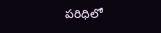పరిధిలో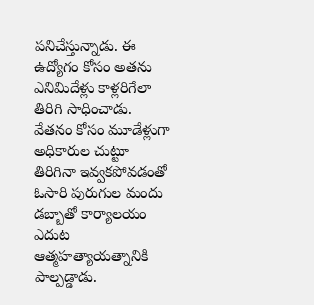పనిచేస్తున్నాడు. ఈ ఉద్యోగం కోసం అతను ఎనిమిదేళ్లు కాళ్లరిగేలా తిరిగి సాధించాడు. వేతనం కోసం మూడేళ్లుగా అధికారుల చుట్టూ తిరిగినా ఇవ్వకపోవడంతో ఓసారి పురుగుల మందు డబ్బాతో కార్యాలయం ఎదుట ఆత్మహత్యాయత్నానికి పాల్పడ్డాడు.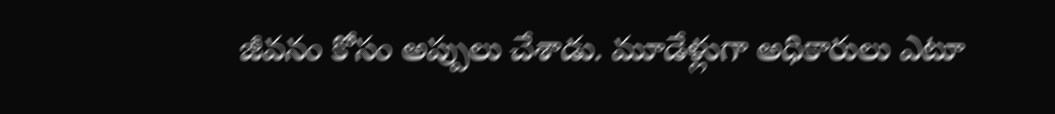జీవనం కోసం అప్పులు చేశాడు. మూడేళ్లుగా అధికారులు ఎటూ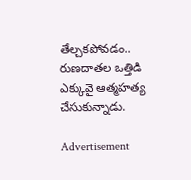తేల్చకపోవడం.. రుణదాతల ఒత్తిడి ఎక్కువై ఆత్మహత్య చేసుకున్నాడు.

Advertisement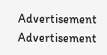Advertisement
Advertisement